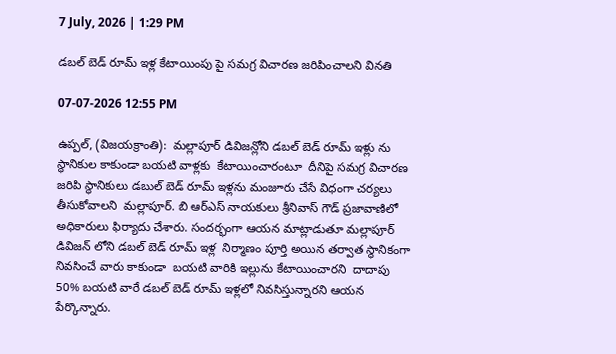7 July, 2026 | 1:29 PM

డబల్ బెడ్ రూమ్ ఇళ్ల కేటాయింపు పై సమగ్ర విచారణ జరిపించాలని వినతి

07-07-2026 12:55 PM

ఉప్పల్, (విజయక్రాంతి):  మల్లాపూర్ డివిజన్లోని డబల్ బెడ్ రూమ్ ఇళ్లు ను స్థానికుల కాకుండా బయటి వాళ్లకు  కేటాయించారంటూ  దీనిపై సమగ్ర విచారణ జరిపి స్థానికులు డబుల్ బెడ్ రూమ్ ఇళ్లను మంజూరు చేసే విధంగా చర్యలు తీసుకోవాలని  మల్లాపూర్. బి ఆర్ఎస్ నాయకులు శ్రీనివాస్ గౌడ్ ప్రజావాణిలో అధికారులు ఫిర్యాదు చేశారు. సందర్భంగా ఆయన మాట్లాడుతూ మల్లాపూర్ డివిజన్ లోని డబల్ బెడ్ రూమ్ ఇళ్ల  నిర్మాణం పూర్తి అయిన తర్వాత స్థానికంగా నివసించే వారు కాకుండా  బయటి వారికి ఇల్లును కేటాయించారని  దాదాపు 50% బయటి వారే డబల్ బెడ్ రూమ్ ఇళ్లలో నివసిస్తున్నారని ఆయన పేర్కొన్నారు.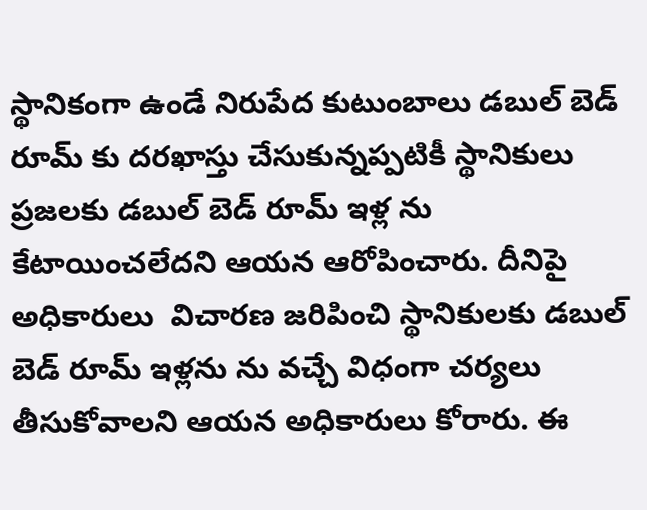స్థానికంగా ఉండే నిరుపేద కుటుంబాలు డబుల్ బెడ్ రూమ్ కు దరఖాస్తు చేసుకున్నప్పటికీ స్థానికులు ప్రజలకు డబుల్ బెడ్ రూమ్ ఇళ్ల ను కేటాయించలేదని ఆయన ఆరోపించారు. దీనిపై అధికారులు  విచారణ జరిపించి స్థానికులకు డబుల్ బెడ్ రూమ్ ఇళ్లను ను వచ్చే విధంగా చర్యలు తీసుకోవాలని ఆయన అధికారులు కోరారు. ఈ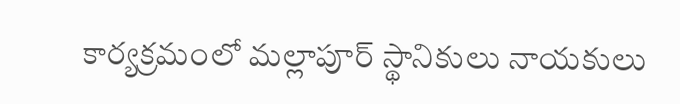కార్యక్రమంలో మల్లాపూర్ స్థానికులు నాయకులు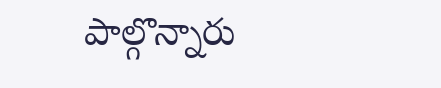పాల్గొన్నారు